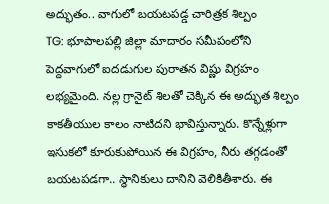అద్భుతం.. వాగులో బయటపడ్డ చారిత్రక శిల్పం
TG: భూపాలపల్లి జిల్లా మాదారం సమీపంలోని పెద్దవాగులో ఐదడుగుల పురాతన విష్ణు విగ్రహం లభ్యమైంది. నల్ల గ్రానైట్ శిలతో చెక్కిన ఈ అద్భుత శిల్పం కాకతీయుల కాలం నాటిదని భావిస్తున్నారు. కొన్నేళ్లుగా ఇసుకలో కూరుకుపోయిన ఈ విగ్రహం, నీరు తగ్గడంతో బయటపడగా.. స్థానికులు దానిని వెలికితీశారు. ఈ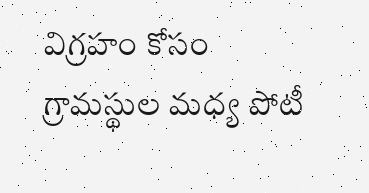విగ్రహం కోసం గ్రామస్థుల మధ్య పోటీ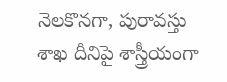నెలకొనగా, పురావస్తు శాఖ దీనిపై శాస్త్రీయంగా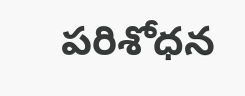పరిశోధన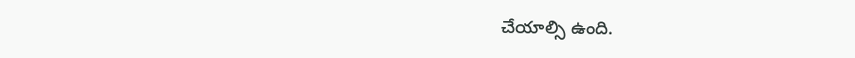చేయాల్సి ఉంది.